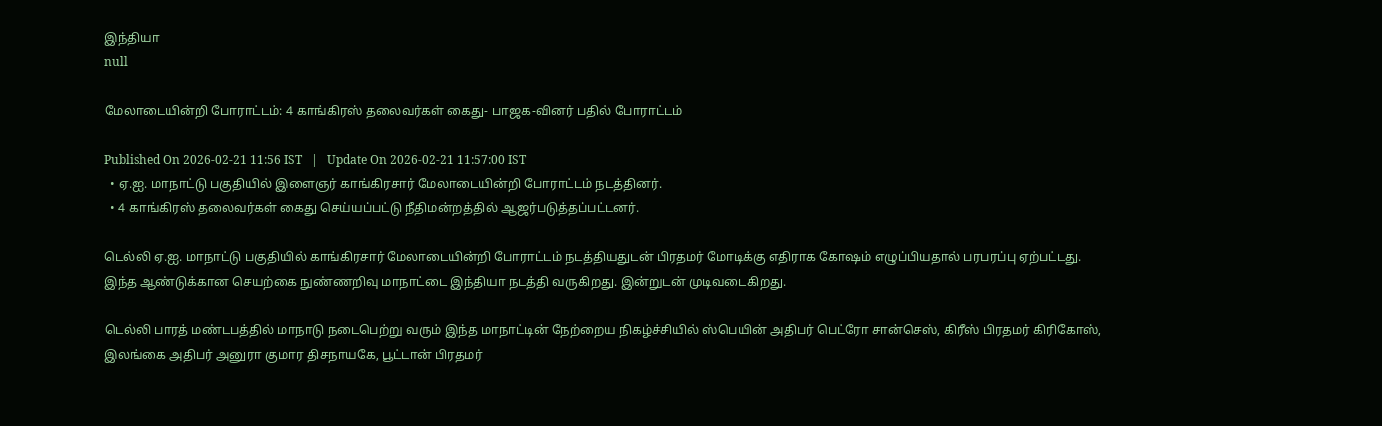இந்தியா
null

மேலாடையின்றி போராட்டம்: 4 காங்கிரஸ் தலைவர்கள் கைது- பாஜக-வினர் பதில் போராட்டம்

Published On 2026-02-21 11:56 IST   |   Update On 2026-02-21 11:57:00 IST
  • ஏ.ஐ. மாநாட்டு பகுதியில் இளைஞர் காங்கிரசார் மேலாடையின்றி போராட்டம் நடத்தினர்.
  • 4 காங்கிரஸ் தலைவர்கள் கைது செய்யப்பட்டு நீதிமன்றத்தில் ஆஜர்படுத்தப்பட்டனர்.

டெல்லி ஏ.ஐ. மாநாட்டு பகுதியில் காங்கிரசார் மேலாடையின்றி போராட்டம் நடத்தியதுடன் பிரதமர் மோடிக்கு எதிராக கோஷம் எழுப்பியதால் பரபரப்பு ஏற்பட்டது. இந்த ஆண்டுக்கான செயற்கை நுண்ணறிவு மாநாட்டை இந்தியா நடத்தி வருகிறது. இன்றுடன் முடிவடைகிறது.

டெல்லி பாரத் மண்டபத்தில் மாநாடு நடைபெற்று வரும் இந்த மாநாட்டின் நேற்றைய நிகழ்ச்சியில் ஸ்பெயின் அதிபர் பெட்ரோ சான்செஸ், கிரீஸ் பிரதமர் கிரிகோஸ், இலங்கை அதிபர் அனுரா குமார திசநாயகே, பூட்டான் பிரதமர்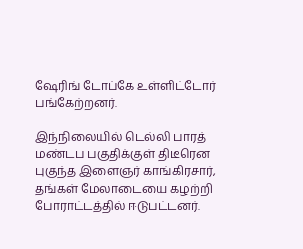ஷேரிங் டோப்கே உள்ளிட்டோர் பங்கேற்றனர்.

இந்நிலையில் டெல்லி பாரத் மண்டப பகுதிக்குள் திடீரென புகுந்த இளைஞர் காங்கிரசார், தங்கள் மேலாடையை கழற்றி போராட்டத்தில் ஈடுபட்டனர்.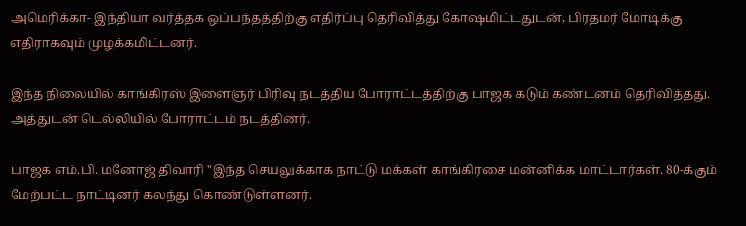அமெரிக்கா- இந்தியா வர்த்தக ஒப்பந்தத்திற்கு எதிர்ப்பு தெரிவித்து கோஷமிட்டதுடன், பிரதமர் மோடிக்கு எதிராகவும் முழக்கமிட்டனர்.

இந்த நிலையில் காங்கிரஸ் இளைஞர் பிரிவு நடத்திய போராட்டத்திற்கு பாஜக கடும் கண்டனம் தெரிவித்தது. அத்துடன் டெல்லியில் போராட்டம் நடத்தினர்.

பாஜக எம்.பி. மனோஜ் திவாரி "இந்த செயலுக்காக நாட்டு மக்கள் காங்கிரசை மன்னிக்க மாட்டார்கள். 80-க்கும் மேற்பட்ட நாட்டினர் கலந்து கொண்டுள்ளனர்.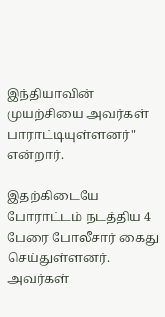இந்தியாவின் முயற்சியை அவர்கள் பாராட்டியுள்ளனர்" என்றார்.

இதற்கிடையே போராட்டம் நடத்திய 4 பேரை போலீசார் கைது செய்துள்ளனர். அவர்கள்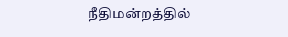நீதிமன்றத்தில்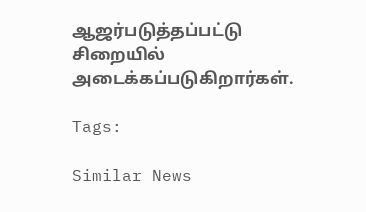ஆஜர்படுத்தப்பட்டு சிறையில் அடைக்கப்படுகிறார்கள்.

Tags:

Similar News